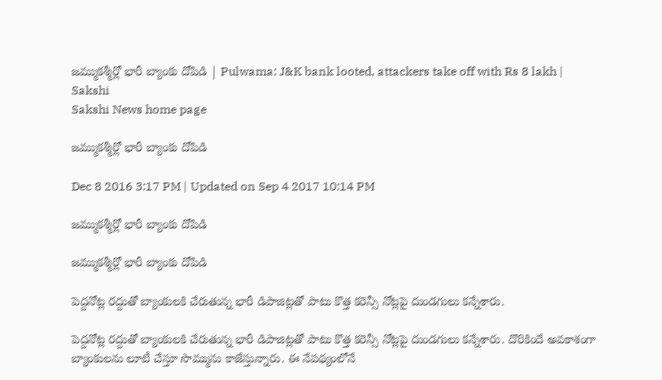జమ్ముకశ్మీర్లో భారీ బ్యాంకు దోపిడి | Pulwama: J&K bank looted, attackers take off with Rs 8 lakh | Sakshi
Sakshi News home page

జమ్ముకశ్మీర్లో భారీ బ్యాంకు దోపిడి

Dec 8 2016 3:17 PM | Updated on Sep 4 2017 10:14 PM

జమ్ముకశ్మీర్లో భారీ బ్యాంకు దోపిడి

జమ్ముకశ్మీర్లో భారీ బ్యాంకు దోపిడి

పెద్దనోట్ల రద్దుతో బ్యాంకులకి చేరుతున్న భారీ డిపాజిట్లతో పాటు కొత్త కరెన్సీ నోట్లపై దుండగులు కన్నేశారు.

పెద్దనోట్ల రద్దుతో బ్యాంకులకి చేరుతున్న భారీ డిపాజిట్లతో పాటు కొత్త కరెన్సీ నోట్లపై దుండగులు కన్నేశారు. దొరికిందే అవకాశంగా బ్యాంకులను లూటీ చేస్తూ సొమ్మును కాజేస్తున్నారు. ఈ నేపథ్యంలోనే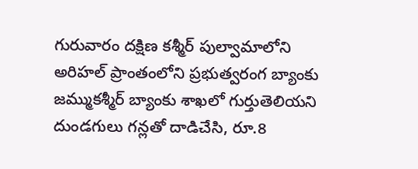గురువారం దక్షిణ కశ్మీర్ పుల్వామాలోని అరిహల్ ప్రాంతంలోని ప్రభుత్వరంగ బ్యాంకు జమ్ముకశ్మీర్ బ్యాంకు శాఖలో గుర్తుతెలియని దుండగులు గన్లతో దాడిచేసి, రూ.8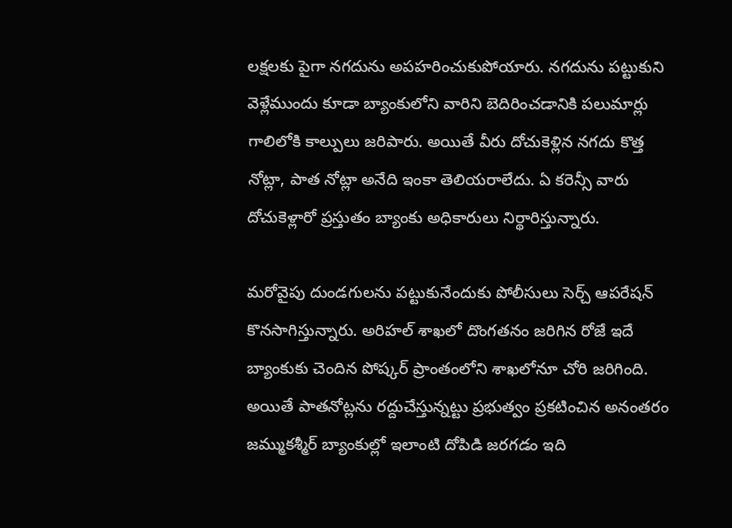లక్షలకు పైగా నగదును అపహరించుకుపోయారు. నగదును పట్టుకుని వెళ్లేముందు కూడా బ్యాంకులోని వారిని బెదిరించడానికి పలుమార్లు గాలిలోకి కాల్పులు జరిపారు. అయితే వీరు దోచుకెళ్లిన నగదు కొత్త నోట్లా, పాత నోట్లా అనేది ఇంకా తెలియరాలేదు. ఏ కరెన్సీ వారు దోచుకెళ్లారో ప్రస్తుతం బ్యాంకు అధికారులు నిర్థారిస్తున్నారు.

మరోవైపు దుండగులను పట్టుకునేందుకు పోలీసులు సెర్చ్ ఆపరేషన్ కొనసాగిస్తున్నారు. అరిహల్ శాఖలో దొంగతనం జరిగిన రోజే ఇదే బ్యాంకుకు చెందిన పోష్కర్ ప్రాంతంలోని శాఖలోనూ చోరి జరిగింది. అయితే పాతనోట్లను రద్దుచేస్తున్నట్టు ప్రభుత్వం ప్రకటించిన అనంతరం జమ్ముకశ్మీర్ బ్యాంకుల్లో ఇలాంటి దోపిడి జరగడం ఇది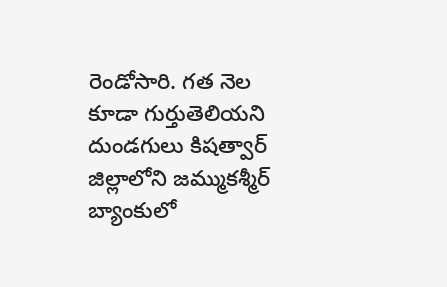రెండోసారి. గత నెల కూడా గుర్తుతెలియని దుండగులు కిషత్వార్ జిల్లాలోని జమ్ముకశ్మీర్ బ్యాంకులో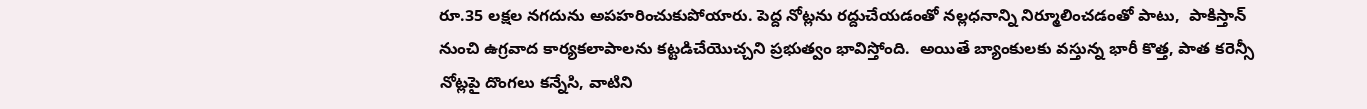రూ.35 లక్షల నగదును అపహరించుకుపోయారు. పెద్ద నోట్లను రద్దుచేయడంతో నల్లధనాన్ని నిర్మూలించడంతో పాటు,  పాకిస్తాన్ నుంచి ఉగ్రవాద కార్యకలాపాలను కట్టడిచేయొచ్చని ప్రభుత్వం భావిస్తోంది.  అయితే బ్యాంకులకు వస్తున్న భారీ కొత్త, పాత కరెన్సీ నోట్లపై దొంగలు కన్నేసి, వాటిని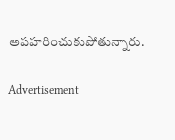అపహరించుకుపోతున్నారు.

Advertisement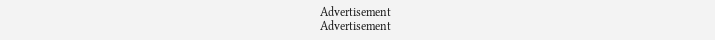Advertisement
Advertisement